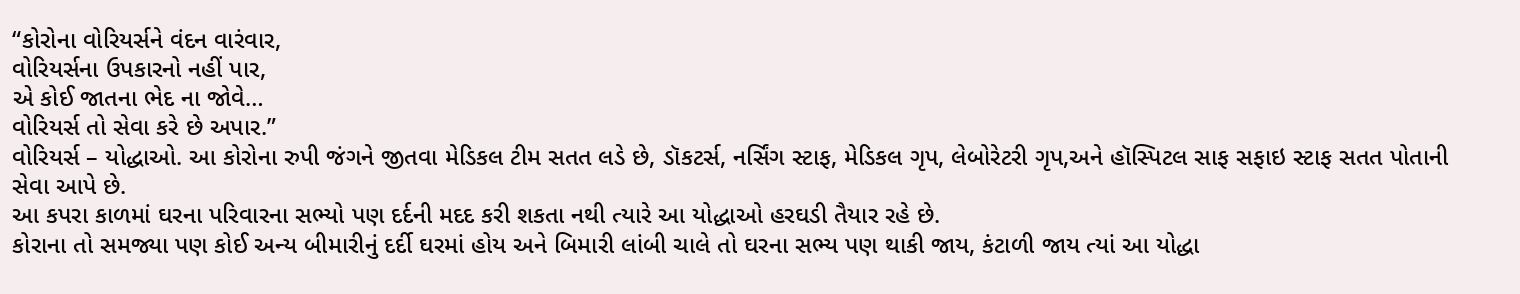“કોરોના વોરિયર્સને વંદન વારંવાર,
વોરિયર્સના ઉપકારનો નહીં પાર,
એ કોઈ જાતના ભેદ ના જોવે…
વોરિયર્સ તો સેવા કરે છે અપાર.”
વોરિયર્સ – યોદ્ધાઓ. આ કોરોના રુપી જંગને જીતવા મેડિકલ ટીમ સતત લડે છે, ડૉકટર્સ, નર્સિંગ સ્ટાફ, મેડિકલ ગૃપ, લેબોરેટરી ગૃપ,અને હૉસ્પિટલ સાફ સફાઇ સ્ટાફ સતત પોતાની સેવા આપે છે.
આ કપરા કાળમાં ઘરના પરિવારના સભ્યો પણ દર્દની મદદ કરી શકતા નથી ત્યારે આ યોદ્ધાઓ હરઘડી તૈયાર રહે છે.
કોરાના તો સમજ્યા પણ કોઈ અન્ય બીમારીનું દર્દી ઘરમાં હોય અને બિમારી લાંબી ચાલે તો ઘરના સભ્ય પણ થાકી જાય, કંટાળી જાય ત્યાં આ યોદ્ધા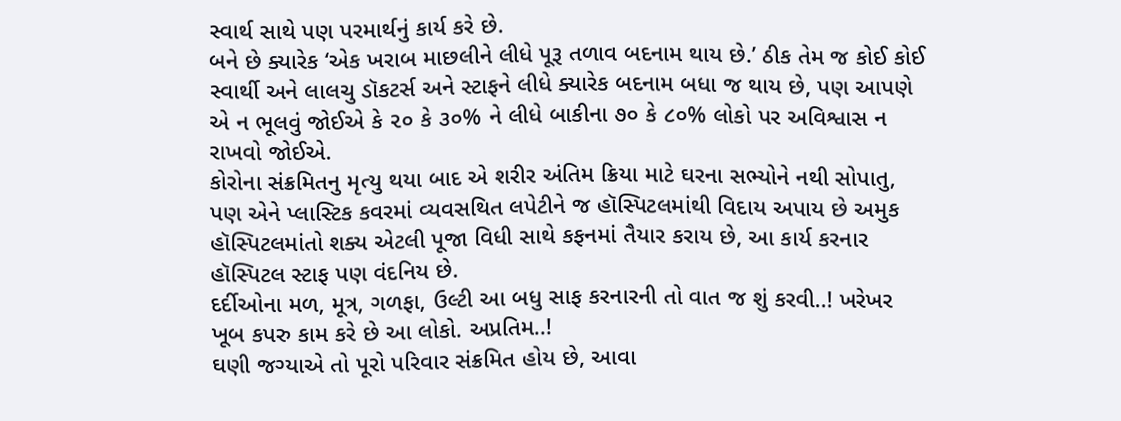સ્વાર્થ સાથે પણ પરમાર્થનું કાર્ય કરે છે.
બને છે ક્યારેક ‘એક ખરાબ માછલીને લીધે પૂરૂ તળાવ બદનામ થાય છે.’ ઠીક તેમ જ કોઈ કોઈ સ્વાર્થી અને લાલચુ ડૉકટર્સ અને સ્ટાફને લીધે ક્યારેક બદનામ બધા જ થાય છે, પણ આપણે એ ન ભૂલવું જોઈએ કે ૨૦ કે ૩૦% ને લીધે બાકીના ૭૦ કે ૮૦% લોકો પર અવિશ્વાસ ન રાખવો જોઈએ.
કોરોના સંક્રમિતનુ મૃત્યુ થયા બાદ એ શરીર અંતિમ ક્રિયા માટે ઘરના સભ્યોને નથી સોપાતુ, પણ એને પ્લાસ્ટિક કવરમાં વ્યવસથિત લપેટીને જ હૉસ્પિટલમાંથી વિદાય અપાય છે અમુક હૉસ્પિટલમાંતો શક્ય એટલી પૂજા વિધી સાથે કફનમાં તૈયાર કરાય છે, આ કાર્ય કરનાર હૉસ્પિટલ સ્ટાફ પણ વંદનિય છે.
દર્દીઓના મળ, મૂત્ર, ગળફા, ઉલ્ટી આ બધુ સાફ કરનારની તો વાત જ શું કરવી..! ખરેખર ખૂબ કપરુ કામ કરે છે આ લોકો. અપ્રતિમ..!
ઘણી જગ્યાએ તો પૂરો પરિવાર સંક્રમિત હોય છે, આવા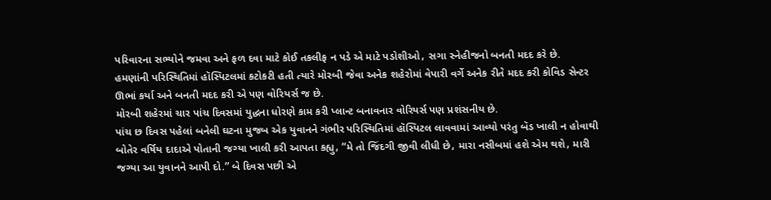પરિવારના સભ્યોને જમવા અને ફળ દવા માટે કોઈ તકલીફ ન પડે એ માટે પડોશીઓ, સગા સ્નેહીજનો બનતી મદદ કરે છે.
હમણાંની પરિસ્થિતિમાં હૉસ્પિટલમાં કટોકટી હતી ત્યારે મોરબી જેવા અનેક શહેરોમાં વેપારી વર્ગે અનેક રીતે મદદ કરી કોવિડ સેન્ટર ઊભાં કર્યા અને બનતી મદદ કરી એ પણ વોરિયર્સ જ છે.
મોરબી શહેરમાં ચાર પાંચ દિવસમાં યુદ્ધના ધોરણે કામ કરી પ્લાન્ટ બનાવનાર વોરિયર્સ પણ પ્રશંસનીય છે.
પાંચ છ દિવસ પહેલાં બનેલી ઘટના મુજબ એક યુવાનને ગંભીર પરિસ્થિતિમાં હૉસ્પિટલ લાવવામાં આવ્યો પરંતુ બૅડ ખાલી ન હોવાથી બોતેર વર્ષિય દાદાએ પોતાની જગ્યા ખાલી કરી આપતા કહ્યુ, “મે તો જિંદગી જીવી લીધી છે, મારા નસીબમાં હશે એમ થશે, મારી જગ્યા આ યુવાનને આપી દો.” બે દિવસ પછી એ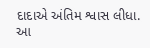દાદાએ અંતિમ શ્વાસ લીધા. આ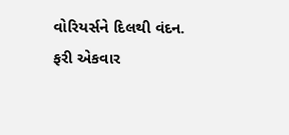વોરિયર્સને દિલથી વંદન.
ફરી એકવાર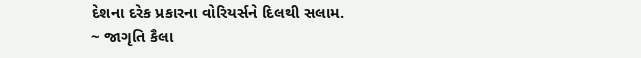દેશના દરેક પ્રકારના વોરિયર્સને દિલથી સલામ.
~ જાગૃતિ કૈલા